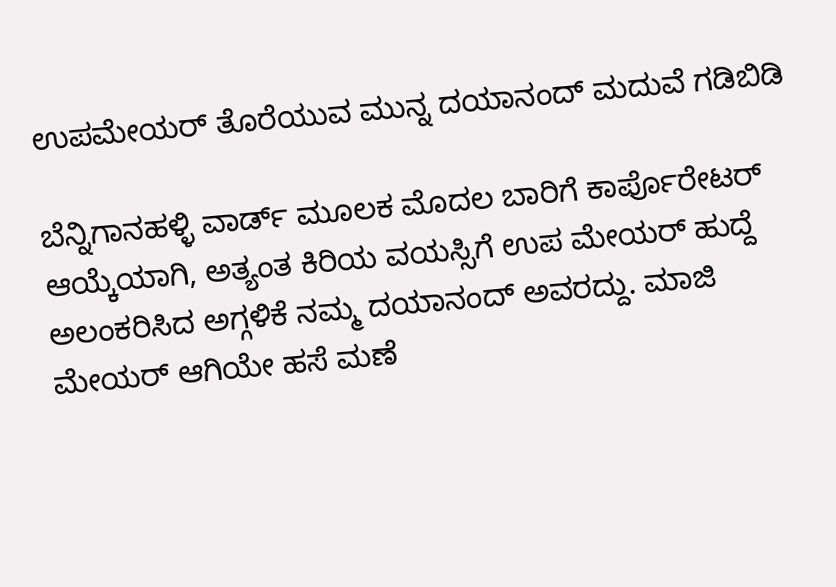ಉಪಮೇಯರ್ ತೊರೆಯುವ ಮುನ್ನ ದಯಾನಂದ್ ಮದುವೆ ಗಡಿಬಿಡಿ

ಬೆನ್ನಿಗಾನಹಳ್ಳಿ ವಾರ್ಡ್ ಮೂಲಕ ಮೊದಲ ಬಾರಿಗೆ ಕಾರ್ಪೊರೇಟರ್ ಆಯ್ಕೆಯಾಗಿ, ಅತ್ಯಂತ ಕಿರಿಯ ವಯಸ್ಸಿಗೆ ಉಪ ಮೇಯರ್ ಹುದ್ದೆ ಅಲಂಕರಿಸಿದ ಅಗ್ಗಳಿಕೆ ನಮ್ಮ ದಯಾನಂದ್ ಅವರದ್ದು. ಮಾಜಿ ಮೇಯರ್ ಆಗಿಯೇ ಹಸೆ ಮಣೆ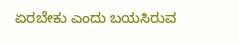ಏರಬೇಕು ಎಂದು ಬಯಸಿರುವ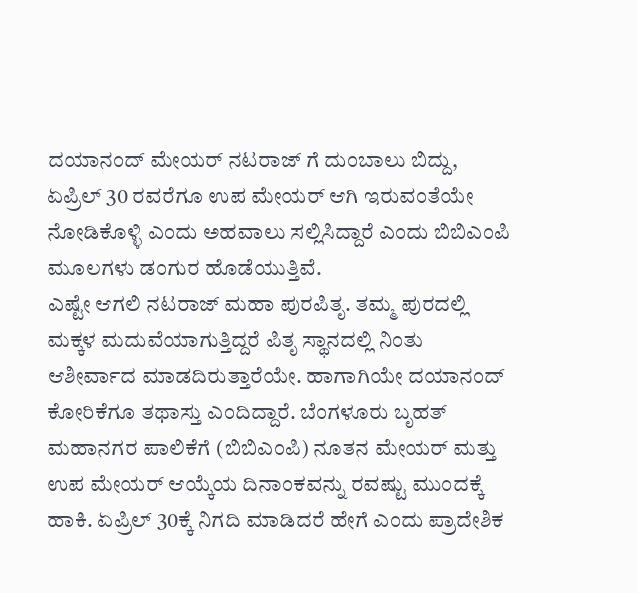ದಯಾನಂದ್ ಮೇಯರ್ ನಟರಾಜ್ ಗೆ ದುಂಬಾಲು ಬಿದ್ದು, ಏಪ್ರಿಲ್ 30 ರವರೆಗೂ ಉಪ ಮೇಯರ್ ಆಗಿ ಇರುವಂತೆಯೇ ನೋಡಿಕೊಳ್ಳಿ ಎಂದು ಅಹವಾಲು ಸಲ್ಲಿಸಿದ್ದಾರೆ ಎಂದು ಬಿಬಿಎಂಪಿ ಮೂಲಗಳು ಡಂಗುರ ಹೊಡೆಯುತ್ತಿವೆ.
ಎಷ್ಟೇ ಆಗಲಿ ನಟರಾಜ್ ಮಹಾ ಪುರಪಿತೃ. ತಮ್ಮ ಪುರದಲ್ಲಿ ಮಕ್ಕಳ ಮದುವೆಯಾಗುತ್ತಿದ್ದರೆ ಪಿತೃ ಸ್ಥಾನದಲ್ಲಿ ನಿಂತು ಆಶೀರ್ವಾದ ಮಾಡದಿರುತ್ತಾರೆಯೇ. ಹಾಗಾಗಿಯೇ ದಯಾನಂದ್ ಕೋರಿಕೆಗೂ ತಥಾಸ್ತು ಎಂದಿದ್ದಾರೆ. ಬೆಂಗಳೂರು ಬೃಹತ್ ಮಹಾನಗರ ಪಾಲಿಕೆಗೆ (ಬಿಬಿಎಂಪಿ) ನೂತನ ಮೇಯರ್ ಮತ್ತು ಉಪ ಮೇಯರ್ ಆಯ್ಕೆಯ ದಿನಾಂಕವನ್ನು ರವಷ್ಟು ಮುಂದಕ್ಕೆ ಹಾಕಿ. ಏಪ್ರಿಲ್ 30ಕ್ಕೆ ನಿಗದಿ ಮಾಡಿದರೆ ಹೇಗೆ ಎಂದು ಪ್ರಾದೇಶಿಕ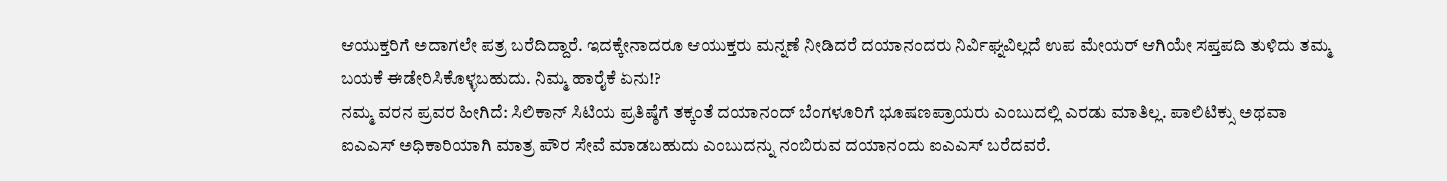ಆಯುಕ್ತರಿಗೆ ಅದಾಗಲೇ ಪತ್ರ ಬರೆದಿದ್ದಾರೆ. ಇದಕ್ಕೇನಾದರೂ ಆಯುಕ್ತರು ಮನ್ನಣೆ ನೀಡಿದರೆ ದಯಾನಂದರು ನಿರ್ವಿಘ್ನವಿಲ್ಲದೆ ಉಪ ಮೇಯರ್ ಆಗಿಯೇ ಸಪ್ತಪದಿ ತುಳಿದು ತಮ್ಮ ಬಯಕೆ ಈಡೇರಿಸಿಕೊಳ್ಳಬಹುದು. ನಿಮ್ಮ ಹಾರೈಕೆ ಏನು!?
ನಮ್ಮ ವರನ ಪ್ರವರ ಹೀಗಿದೆ: ಸಿಲಿಕಾನ್ ಸಿಟಿಯ ಪ್ರತಿಷ್ಠೆಗೆ ತಕ್ಕಂತೆ ದಯಾನಂದ್ ಬೆಂಗಳೂರಿಗೆ ಭೂಷಣಪ್ರಾಯರು ಎಂಬುದಲ್ಲಿ ಎರಡು ಮಾತಿಲ್ಲ. ಪಾಲಿಟಿಕ್ಸು ಅಥವಾ ಐಎಎಸ್ ಅಧಿಕಾರಿಯಾಗಿ ಮಾತ್ರ ಪೌರ ಸೇವೆ ಮಾಡಬಹುದು ಎಂಬುದನ್ನು ನಂಬಿರುವ ದಯಾನಂದು ಐಎಎಸ್ ಬರೆದವರೆ.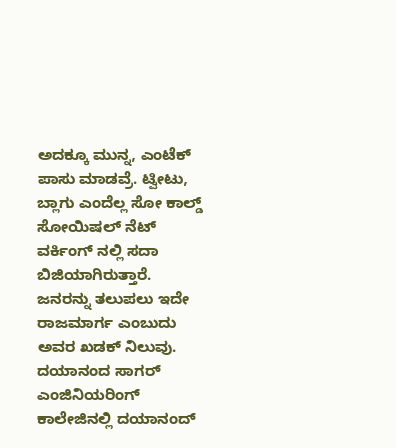ಅದಕ್ಕೂ ಮುನ್ನ, ಎಂಟೆಕ್ ಪಾಸು ಮಾಡವ್ರೆ. ಟ್ವೀಟು, ಬ್ಲಾಗು ಎಂದೆಲ್ಲ ಸೋ ಕಾಲ್ಡ್ ಸೋಯಿಷಲ್ ನೆಟ್ ವರ್ಕಿಂಗ್ ನಲ್ಲಿ ಸದಾ ಬಿಜಿಯಾಗಿರುತ್ತಾರೆ. ಜನರನ್ನು ತಲುಪಲು ಇದೇ ರಾಜಮಾರ್ಗ ಎಂಬುದು ಅವರ ಖಡಕ್ ನಿಲುವು. ದಯಾನಂದ ಸಾಗರ್ ಎಂಜಿನಿಯರಿಂಗ್ ಕಾಲೇಜಿನಲ್ಲಿ ದಯಾನಂದ್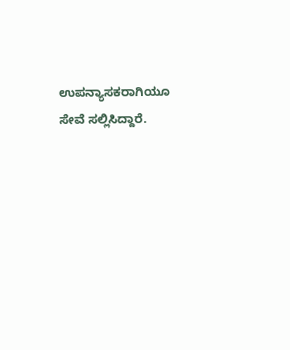ಉಪನ್ಯಾಸಕರಾಗಿಯೂ ಸೇವೆ ಸಲ್ಲಿಸಿದ್ದಾರೆ.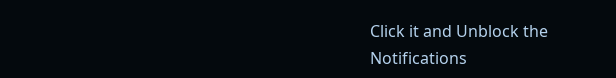Click it and Unblock the Notifications